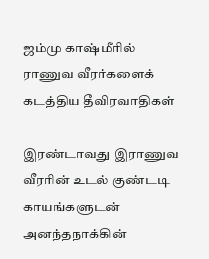ஜம்மு காஷ்மீரில் ராணுவ வீரர்களைக் கடத்திய தீவிரவாதிகள்

இரண்டாவது இராணுவ வீரரின் உடல் குண்டடி காயங்களுடன் அனந்தநாக்கின்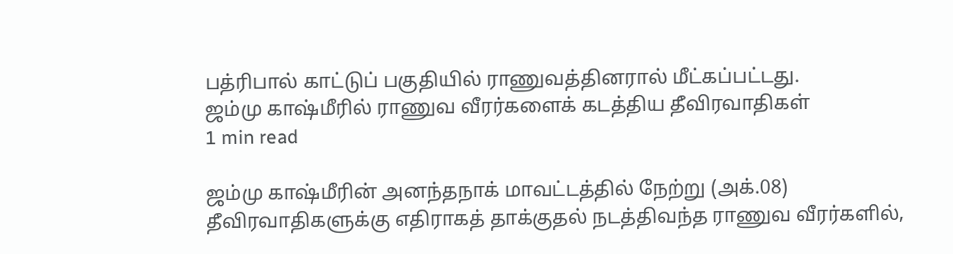பத்ரிபால் காட்டுப் பகுதியில் ராணுவத்தினரால் மீட்கப்பட்டது.
ஜம்மு காஷ்மீரில் ராணுவ வீரர்களைக் கடத்திய தீவிரவாதிகள்
1 min read

ஜம்மு காஷ்மீரின் அனந்தநாக் மாவட்டத்தில் நேற்று (அக்.08) தீவிரவாதிகளுக்கு எதிராகத் தாக்குதல் நடத்திவந்த ராணுவ வீரர்களில்,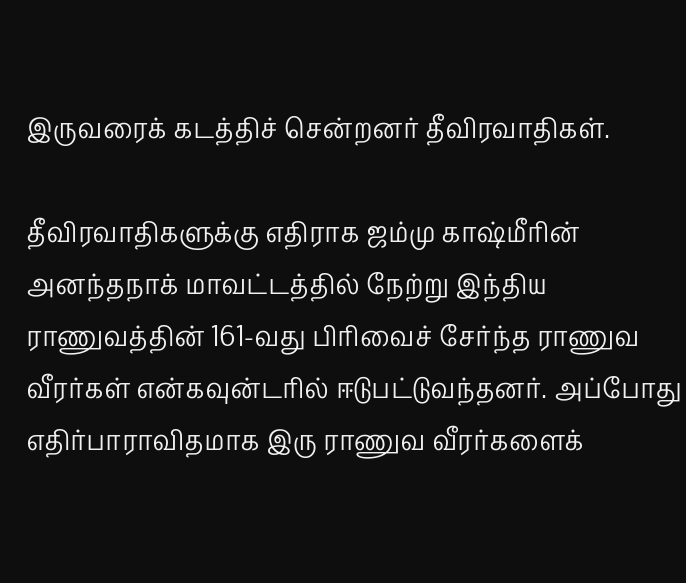இருவரைக் கடத்திச் சென்றனர் தீவிரவாதிகள்.

தீவிரவாதிகளுக்கு எதிராக ஜம்மு காஷ்மீரின் அனந்தநாக் மாவட்டத்தில் நேற்று இந்திய ராணுவத்தின் 161-வது பிரிவைச் சேர்ந்த ராணுவ வீரர்கள் என்கவுன்டரில் ஈடுபட்டுவந்தனர். அப்போது எதிர்பாராவிதமாக இரு ராணுவ வீரர்களைக்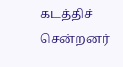கடத்திச் சென்றனர்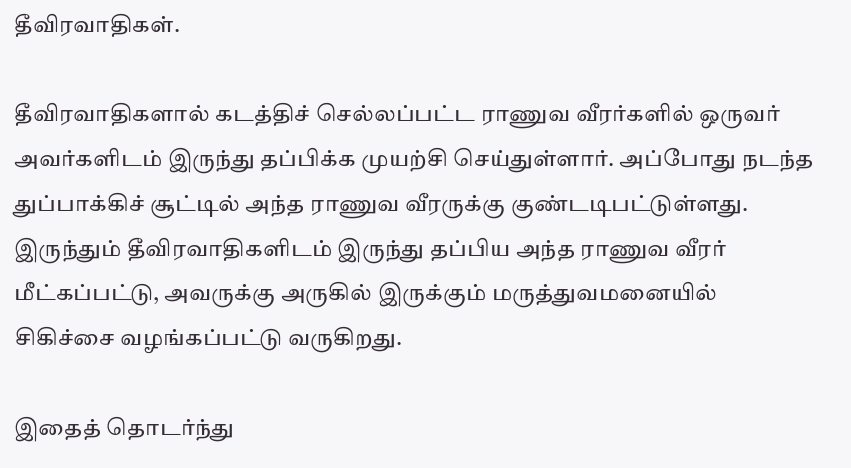தீவிரவாதிகள்.

தீவிரவாதிகளால் கடத்திச் செல்லப்பட்ட ராணுவ வீரர்களில் ஒருவர் அவர்களிடம் இருந்து தப்பிக்க முயற்சி செய்துள்ளார். அப்போது நடந்த துப்பாக்கிச் சூட்டில் அந்த ராணுவ வீரருக்கு குண்டடிபட்டுள்ளது. இருந்தும் தீவிரவாதிகளிடம் இருந்து தப்பிய அந்த ராணுவ வீரர் மீட்கப்பட்டு, அவருக்கு அருகில் இருக்கும் மருத்துவமனையில் சிகிச்சை வழங்கப்பட்டு வருகிறது.

இதைத் தொடர்ந்து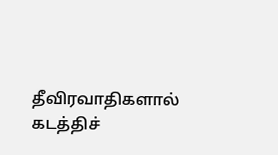தீவிரவாதிகளால் கடத்திச்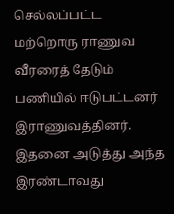செல்லப்பட்ட மற்றொரு ராணுவ வீரரைத் தேடும் பணியில் ஈடுபட்டனர் இராணுவத்தினர். இதனை அடுத்து அந்த இரண்டாவது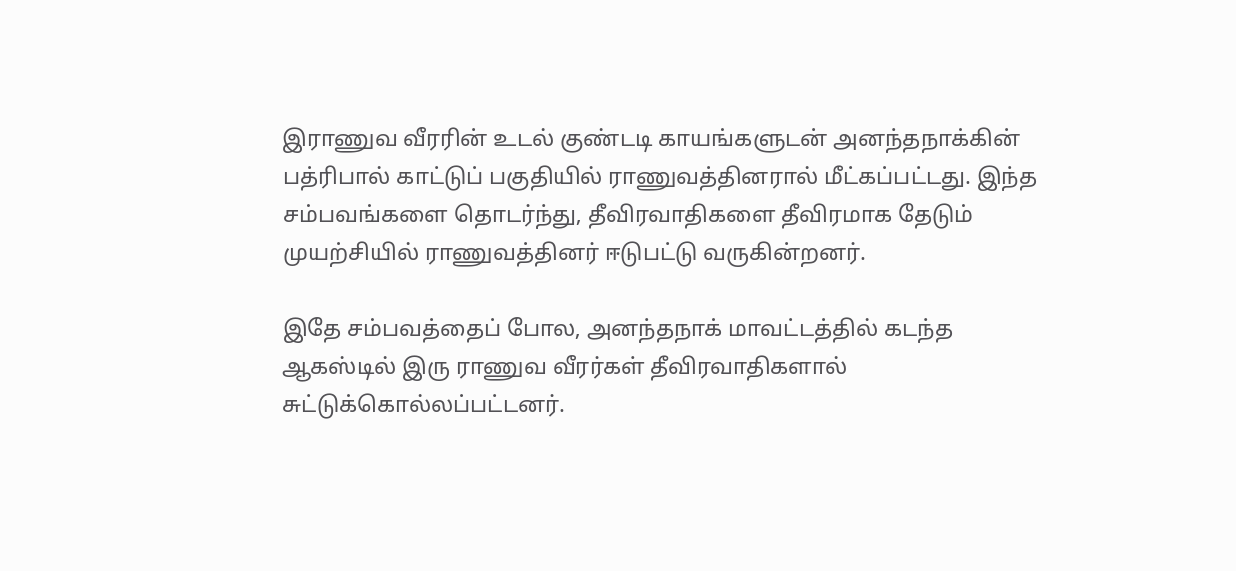இராணுவ வீரரின் உடல் குண்டடி காயங்களுடன் அனந்தநாக்கின் பத்ரிபால் காட்டுப் பகுதியில் ராணுவத்தினரால் மீட்கப்பட்டது. இந்த சம்பவங்களை தொடர்ந்து, தீவிரவாதிகளை தீவிரமாக தேடும் முயற்சியில் ராணுவத்தினர் ஈடுபட்டு வருகின்றனர்.

இதே சம்பவத்தைப் போல, அனந்தநாக் மாவட்டத்தில் கடந்த ஆகஸ்டில் இரு ராணுவ வீரர்கள் தீவிரவாதிகளால் சுட்டுக்கொல்லப்பட்டனர்.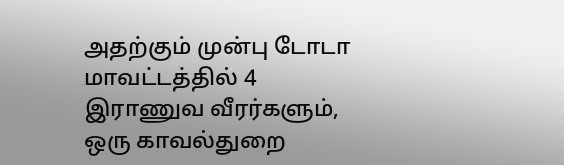அதற்கும் முன்பு டோடா மாவட்டத்தில் 4 இராணுவ வீரர்களும், ஒரு காவல்துறை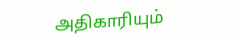அதிகாரியும்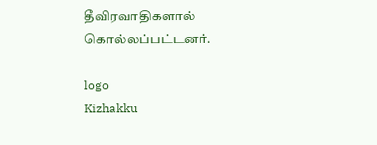தீவிரவாதிகளால் கொல்லப்பட்டனர்.

logo
Kizhakku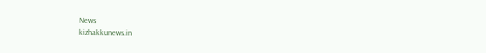News
kizhakkunews.in